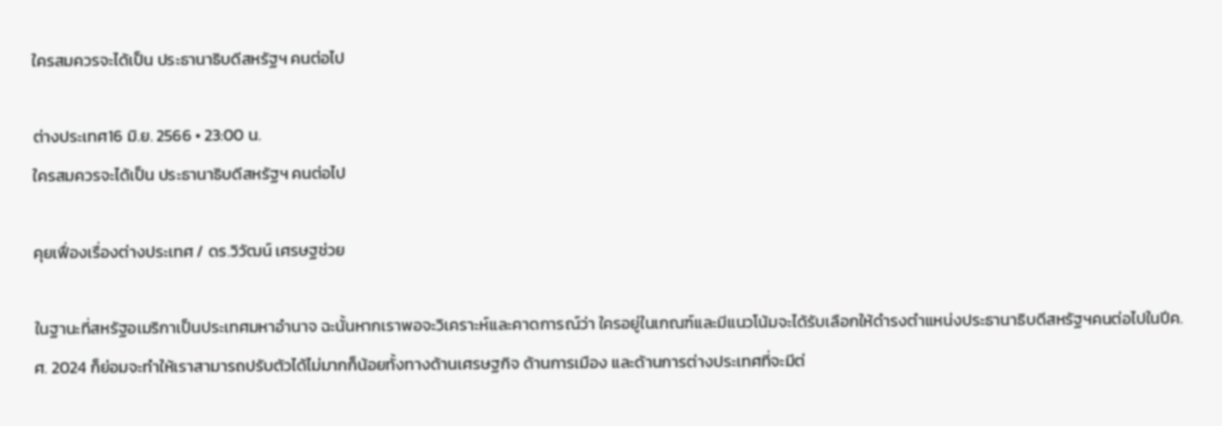ใครสมควรจะได้เป็น ประธานาธิบดีสหรัฐฯ คนต่อไป

ต่างประเทศ16 มิ.ย. 2566 • 23:00 น.
ใครสมควรจะได้เป็น ประธานาธิบดีสหรัฐฯ คนต่อไป

คุยเฟื่องเรื่องต่างประเทศ / ดร.วิวัฒน์ เศรษฐช่วย

ในฐานะที่สหรัฐอเมริกาเป็นประเทศมหาอำนาจ ฉะนั้นหากเราพอจะวิเคราะห์และคาดการณ์ว่า ใครอยู่ในเกณฑ์และมีแนวโน้มจะได้รับเลือกให้ดำรงตำแหน่งประธานาธิบดีสหรัฐฯคนต่อไปในปีค.ศ. 2024 ก็ย่อมจะทำให้เราสามารถปรับตัวได้ไม่มากก็น้อยทั้งทางด้านเศรษฐกิจ ด้านการเมือง และด้านการต่างประเทศที่จะมีต่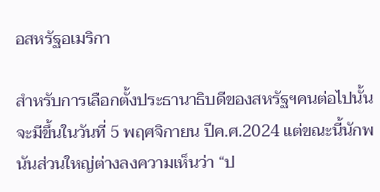อสหรัฐอเมริกา

สำหรับการเลือกตั้งประธานาธิบดีของสหรัฐฯคนต่อไปนั้นจะมีขึ้นในวันที่ 5 พฤศจิกายน ปีค.ศ.2024 แต่ขณะนี้นักพนันส่วนใหญ่ต่างลงความเห็นว่า “ป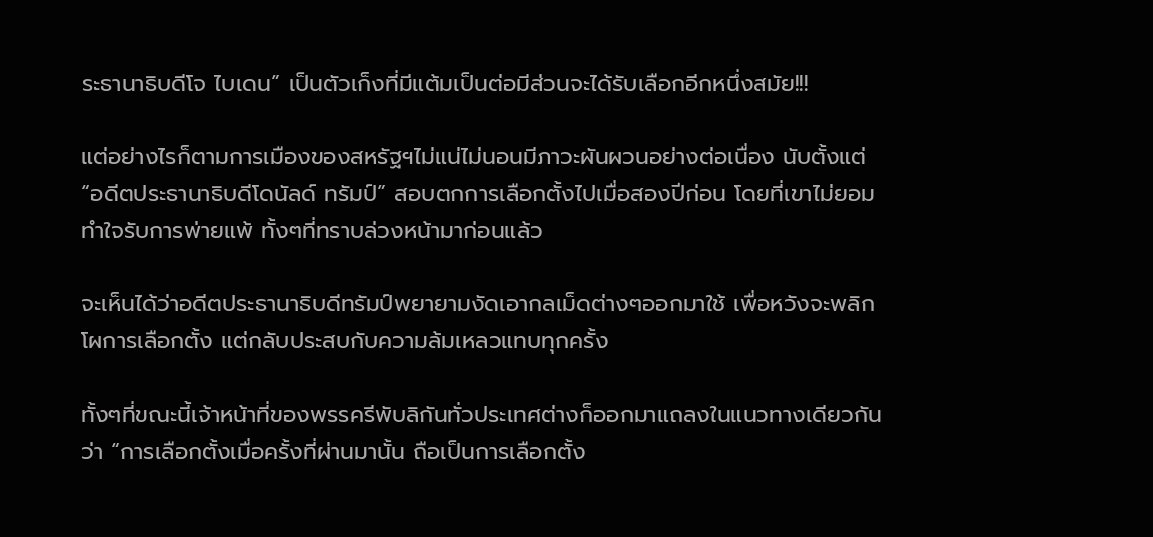ระธานาธิบดีโจ ไบเดน” เป็นตัวเก็งที่มีแต้มเป็นต่อมีส่วนจะได้รับเลือกอีกหนึ่งสมัย!!!

แต่อย่างไรก็ตามการเมืองของสหรัฐฯไม่แน่ไม่นอนมีภาวะผันผวนอย่างต่อเนื่อง นับตั้งแต่ “อดีตประธานาธิบดีโดนัลด์ ทรัมป์” สอบตกการเลือกตั้งไปเมื่อสองปีก่อน โดยที่เขาไม่ยอมทำใจรับการพ่ายแพ้ ทั้งๆที่ทราบล่วงหน้ามาก่อนแล้ว

จะเห็นได้ว่าอดีตประธานาธิบดีทรัมป์พยายามงัดเอากลเม็ดต่างๆออกมาใช้ เพื่อหวังจะพลิกโผการเลือกตั้ง แต่กลับประสบกับความล้มเหลวแทบทุกครั้ง

ทั้งๆที่ขณะนี้เจ้าหน้าที่ของพรรครีพับลิกันทั่วประเทศต่างก็ออกมาแถลงในแนวทางเดียวกันว่า “การเลือกตั้งเมื่อครั้งที่ผ่านมานั้น ถือเป็นการเลือกตั้ง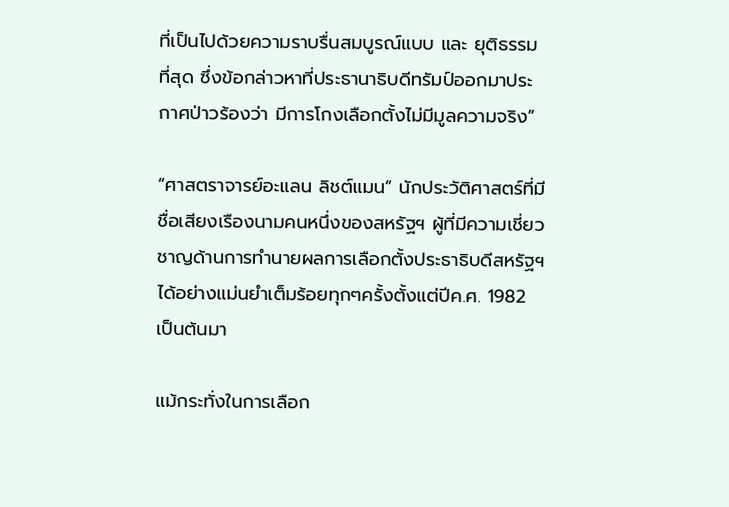ที่เป็นไปด้วยความราบรื่นสมบูรณ์แบบ และ ยุติธรรมที่สุด ซึ่งข้อกล่าวหาที่ประธานาธิบดีทรัมป์ออกมาประกาศป่าวร้องว่า มีการโกงเลือกตั้งไม่มีมูลความจริง”

“ศาสตราจารย์อะแลน ลิชต์แมน” นักประวัติศาสตร์ที่มีชื่อเสียงเรืองนามคนหนึ่งของสหรัฐฯ ผู้ที่มีความเชี่ยวชาญด้านการทำนายผลการเลือกตั้งประธาธิบดีสหรัฐฯได้อย่างแม่นยำเต็มร้อยทุกๆครั้งตั้งแต่ปีค.ศ. 1982 เป็นต้นมา

แม้กระทั่งในการเลือก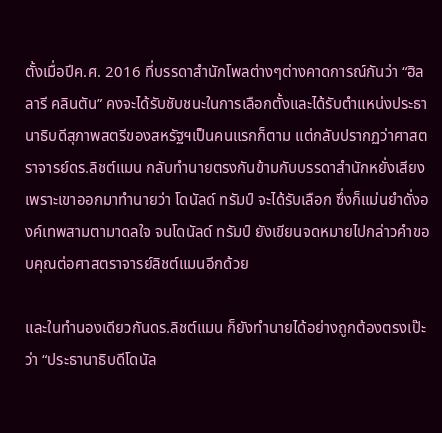ตั้งเมื่อปีค.ศ. 2016 ที่บรรดาสำนักโพลต่างๆต่างคาดการณ์กันว่า “ฮิลลารี คลินตัน” คงจะได้รับชับชนะในการเลือกตั้งและได้รับตำแหน่งประธานาธิบดีสุภาพสตรีของสหรัฐฯเป็นคนแรกก็ตาม แต่กลับปรากฏว่าศาสตราจารย์ดร.ลิชต์แมน กลับทำนายตรงกันข้ามกับบรรดาสำนักหยั่งเสียง เพราะเขาออกมาทำนายว่า โดนัลด์ ทรัมป์ จะได้รับเลือก ซึ่งก็แม่นยำดั่งองค์เทพสามตามาดลใจ จนโดนัลด์ ทรัมป์ ยังเขียนจดหมายไปกล่าวคำขอบคุณต่อศาสตราจารย์ลิชต์แมนอีกด้วย

และในทำนองเดียวกันดร.ลิชต์แมน ก็ยังทำนายได้อย่างถูกต้องตรงเป๊ะว่า “ประธานาธิบดีโดนัล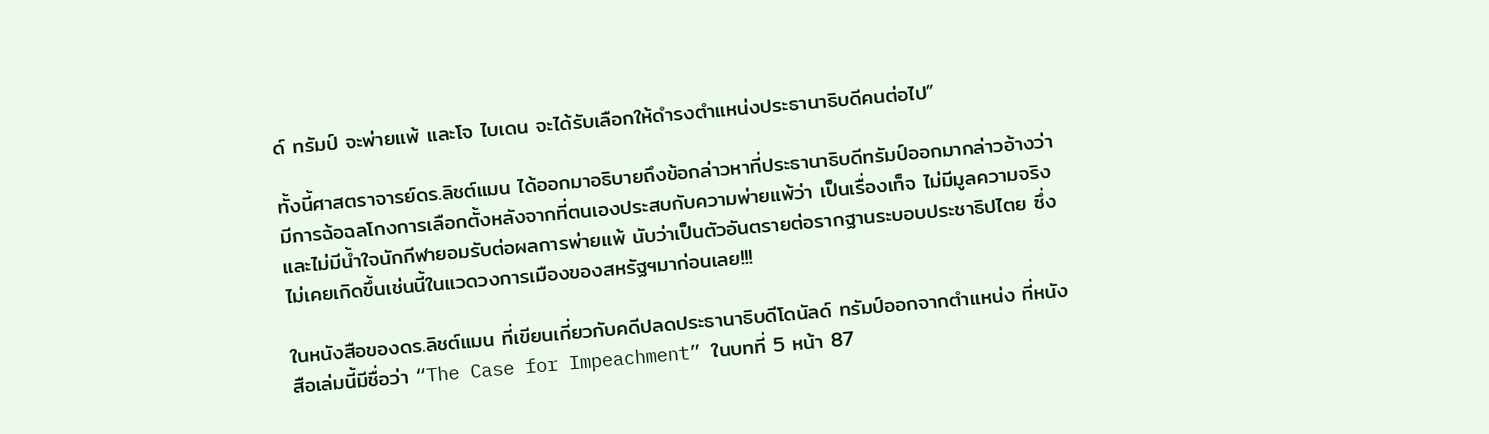ด์ ทรัมป์ จะพ่ายแพ้ และโจ ไบเดน จะได้รับเลือกให้ดำรงตำแหน่งประธานาธิบดีคนต่อไป”

ทั้งนี้ศาสตราจารย์ดร.ลิชต์แมน ได้ออกมาอธิบายถึงข้อกล่าวหาที่ประธานาธิบดีทรัมป์ออกมากล่าวอ้างว่า มีการฉ้อฉลโกงการเลือกตั้งหลังจากที่ตนเองประสบกับความพ่ายแพ้ว่า เป็นเรื่องเท็จ ไม่มีมูลความจริง และไม่มีน้ำใจนักกีฬายอมรับต่อผลการพ่ายแพ้ นับว่าเป็นตัวอันตรายต่อรากฐานระบอบประชาธิปไตย ซึ่งไม่เคยเกิดขึ้นเช่นนี้ในแวดวงการเมืองของสหรัฐฯมาก่อนเลย!!!

ในหนังสือของดร.ลิชต์แมน ที่เขียนเกี่ยวกับคดีปลดประธานาธิบดีโดนัลด์ ทรัมป์ออกจากตำแหน่ง ที่หนังสือเล่มนี้มีชื่อว่า “The Case for Impeachment” ในบทที่ 5 หน้า 87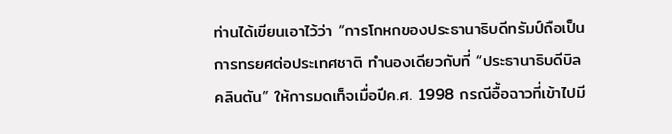ท่านได้เขียนเอาไว้ว่า “การโกหกของประธานาธิบดีทรัมป์ถือเป็นการทรยศต่อประเทศชาติ ทำนองเดียวกับที่ “ประธานาธิบดีบิล คลินตัน” ให้การมดเท็จเมื่อปีค.ศ. 1998 กรณีอื้อฉาวที่เข้าไปมี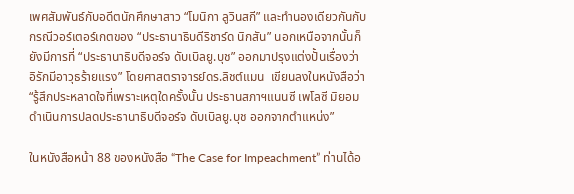เพศสัมพันธ์กับอดีตนักศึกษาสาว “โมนิกา ลูวินสกี” และทำนองเดียวกันกับกรณีวอร์เตอร์เกตของ “ประธานาธิบดีริชาร์ด นิกสัน” นอกเหนือจากนั้นก็ยังมีการที่ “ประธานาธิบดีจอร์จ ดับเบิลยู.บุช” ออกมาปรุงแต่งปั้นเรื่องว่า อิรักมีอาวุธร้ายแรง” โดยศาสตราจารย์ดร.ลิชต์แมน  เขียนลงในหนังสือว่า “รู้สึกประหลาดใจที่เพราะเหตุใดครั้งนั้น ประธานสภาฯแนนซี เพโลซี มิยอมดำเนินการปลดประธานาธิบดีจอร์จ ดับเบิลยู.บุช ออกจากตำแหน่ง”

ในหนังสือหน้า 88 ของหนังสือ “The Case for Impeachment” ท่านได้อ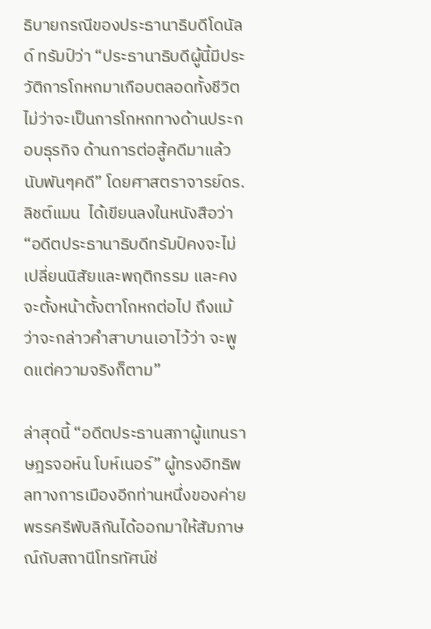ธิบายกรณีของประธานาธิบดีโดนัลด์ ทรัมป์ว่า “ประธานาธิบดีผู้นี้มีประวัติการโกหกมาเกือบตลอดทั้งชีวิต ไม่ว่าจะเป็นการโกหกทางด้านประกอบธุรกิจ ด้านการต่อสู้คดีมาแล้วนับพันๆคดี” โดยศาสตราจารย์ดร.ลิชต์แมน  ได้เขียนลงในหนังสือว่า “อดีตประธานาธิบดีทรัมป์คงจะไม่เปลี่ยนนิสัยและพฤติกรรม และคงจะตั้งหน้าตั้งตาโกหกต่อไป ถึงแม้ว่าจะกล่าวคำสาบานเอาไว้ว่า จะพูดแต่ความจริงก็ตาม”

ล่าสุดนี้ “อดีตประธานสภาผู้แทนราษฎรจอห์น โบห์เนอร์” ผู้ทรงอิทธิพลทางการเมืองอีกท่านหนึ่งของค่ายพรรครีพับลิกันได้ออกมาให้สัมภาษณ์กับสถานีโทรทัศน์ช่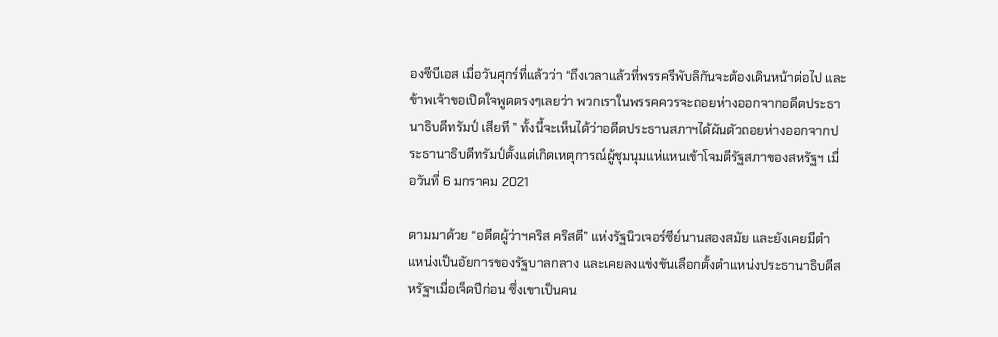องซีบีเอส เมื่อวันศุกร์ที่แล้วว่า “ถึงเวลาแล้วที่พรรครีพับลิกันจะต้องเดินหน้าต่อไป และข้าพเจ้าขอเปิดใจพูดตรงๆเลยว่า พวกเราในพรรคควรจะถอยห่างออกจากอดีตประธานาธิบดีทรัมป์ เสียที ” ทั้งนี้จะเห็นได้ว่าอดีตประธานสภาฯได้ผันตัวถอยห่างออกจากประธานาธิบดีทรัมป์ตั้งแต่เกิดเหตุการณ์ผู้ชุมนุมแห่แหนเข้าโจมตีรัฐสภาของสหรัฐฯ เมื่อวันที่ 6 มกราคม 2021

ตามมาด้วย “อดีตผู้ว่าฯคริส คริสตี” แห่งรัฐนิวเจอร์ซีย์นานสองสมัย และยังเคยมีตำแหน่งเป็นอัยการของรัฐบาลกลาง และเคยลงแข่งขันเลือกตั้งตำแหน่งประธานาธิบดีสหรัฐฯเมื่อเจ็ดปีก่อน ซึ่งเขาเป็นคน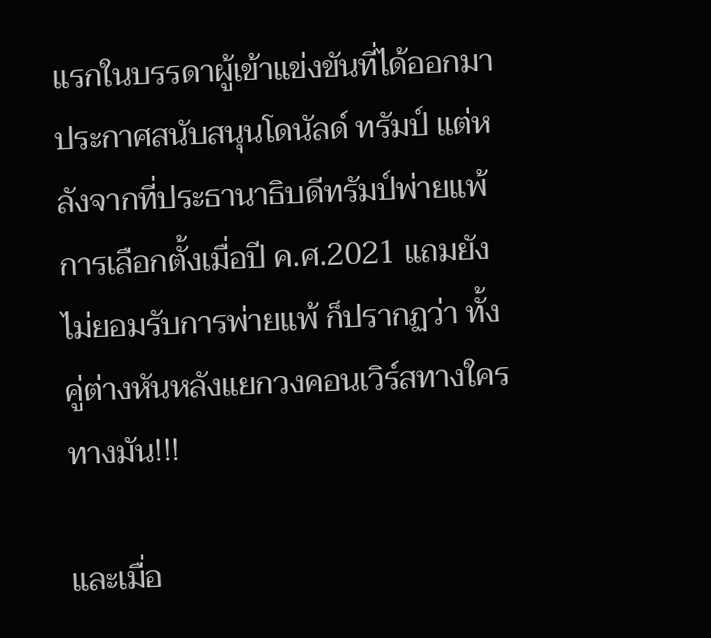แรกในบรรดาผู้เข้าแข่งขันที่ได้ออกมาประกาศสนับสนุนโดนัลด์ ทรัมป์ แต่หลังจากที่ประธานาธิบดีทรัมป์พ่ายแพ้การเลือกตั้งเมื่อปี ค.ศ.2021 แถมยังไม่ยอมรับการพ่ายแพ้ ก็ปรากฏว่า ทั้งคู่ต่างหันหลังแยกวงคอนเวิร์สทางใครทางมัน!!!

และเมื่อ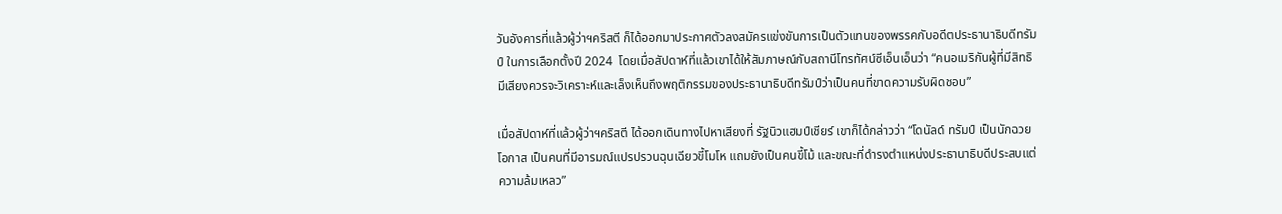วันอังคารที่แล้วผู้ว่าฯคริสตี ก็ได้ออกมาประกาศตัวลงสมัครแข่งขันการเป็นตัวแทนของพรรคกับอดีตประธานาธิบดีทรัมป์ ในการเลือกตั้งปี 2024  โดยเมื่อสัปดาห์ที่แล้วเขาได้ให้สัมภาษณ์กับสถานีโทรทัศน์ซีเอ็นเอ็นว่า “คนอเมริกันผู้ที่มีสิทธิมีเสียงควรจะวิเคราะห์และเล็งเห็นถึงพฤติกรรมของประธานาธิบดีทรัมป์ว่าเป็นคนที่ขาดความรับผิดชอบ”

เมื่อสัปดาห์ที่แล้วผู้ว่าฯคริสตี ได้ออกเดินทางไปหาเสียงที่ รัฐนิวแฮมป์เชียร์ เขาก็ได้กล่าวว่า “โดนัลด์ ทรัมป์ เป็นนักฉวยโอกาส เป็นคนที่มีอารมณ์แปรปรวนฉุนเฉียวขี้โมโห แถมยังเป็นคนขี้โม้ และขณะที่ดำรงตำแหน่งประธานาธิบดีประสบแต่ความล้มเหลว”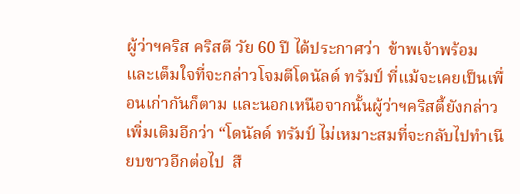ผู้ว่าฯคริส คริสตี วัย 60 ปี ได้ประกาศว่า  ข้าพเจ้าพร้อม และเต็มใจที่จะกล่าวโจมตีโดนัลด์ ทรัมป์ ที่แม้จะเคยเป็นเพื่อนเก่ากันก็ตาม และนอกเหนือจากนั้นผู้ว่าฯคริสตี้ยังกล่าวเพิ่มเติมอีกว่า “โดนัลด์ ทรัมป์ ไม่เหมาะสมที่จะกลับไปทำเนียบขาวอีกต่อไป  สื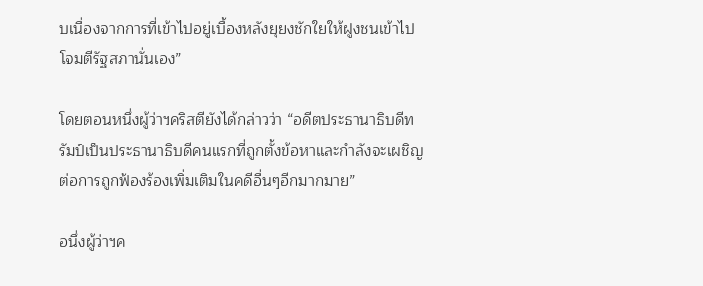บเนื่องจากการที่เข้าไปอยู่เบื้องหลังยุยงชักใยให้ฝูงชนเข้าไปโจมตีรัฐสภานั่นเอง”

โดยตอนหนึ่งผู้ว่าฯคริสตียังได้กล่าวว่า “อดีตประธานาธิบดีทรัมป์เป็นประธานาธิบดีคนแรกที่ถูกตั้งข้อหาและกำลังจะเผชิญต่อการถูกฟ้องร้องเพิ่มเติมในคดีอื่นๆอีกมากมาย”

อนึ่งผู้ว่าฯค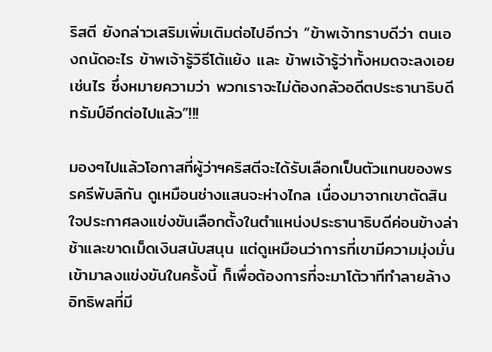ริสตี ยังกล่าวเสริมเพิ่มเติมต่อไปอีกว่า “ข้าพเจ้าทราบดีว่า ตนเองถนัดอะไร ข้าพเจ้ารู้วิธีโต้แย้ง และ ข้าพเจ้ารู้ว่าทั้งหมดจะลงเอยเช่นไร ซึ่งหมายความว่า พวกเราจะไม่ต้องกลัวอดีตประธานาธิบดีทรัมป์อีกต่อไปแล้ว”!!!

มองๆไปแล้วโอกาสที่ผู้ว่าฯคริสตีจะได้รับเลือกเป็นตัวแทนของพรรครีพับลิกัน ดูเหมือนช่างแสนจะห่างไกล เนื่องมาจากเขาตัดสินใจประกาศลงแข่งขันเลือกตั้งในตำแหน่งประธานาธิบดีค่อนข้างล่าช้าและขาดเม็ดเงินสนับสนุน แต่ดูเหมือนว่าการที่เขามีความมุ่งมั่นเข้ามาลงแข่งขันในครั้งนี้ ก็เพื่อต้องการที่จะมาโต้วาทีทำลายล้างอิทธิพลที่มี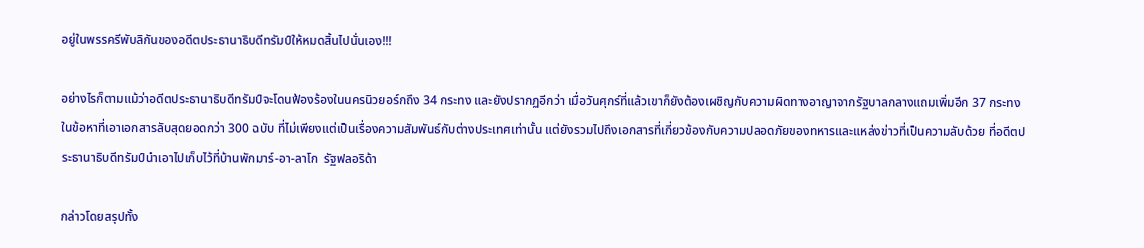อยู่ในพรรครีพับลิกันของอดีตประธานาธิบดีทรัมป์ให้หมดสิ้นไปนั่นเอง!!!

อย่างไรก็ตามแม้ว่าอดีตประธานาธิบดีทรัมป์จะโดนฟ้องร้องในนครนิวยอร์กถึง 34 กระทง และยังปรากฏอีกว่า เมื่อวันศุกร์ที่แล้วเขาก็ยังต้องเผชิญกับความผิดทางอาญาจากรัฐบาลกลางแถมเพิ่มอีก 37 กระทง ในข้อหาที่เอาเอกสารลับสุดยอดกว่า 300 ฉบับ ที่ไม่เพียงแต่เป็นเรื่องความสัมพันธ์กับต่างประเทศเท่านั้น แต่ยังรวมไปถึงเอกสารที่เกี่ยวข้องกับความปลอดภัยของทหารและแหล่งข่าวที่เป็นความลับด้วย ที่อดีตประธานาธิบดีทรัมป์นำเอาไปเก็บไว้ที่บ้านพักมาร์-อา-ลาโก  รัฐฟลอริด้า

กล่าวโดยสรุปทั้ง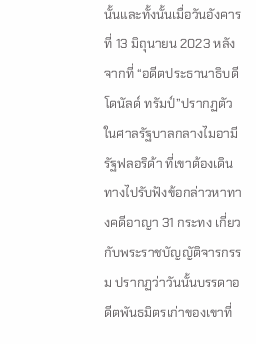นั้นและทั้งนั้นเมื่อวันอังคารที่ 13 มิถุนายน 2023 หลังจากที่ “อดีตประธานาธิบดีโดนัลด์ ทรัมป์”ปรากฏตัวในศาลรัฐบาลกลางไมอามี รัฐฟลอริด้า ที่เขาต้องเดินทางไปรับฟังข้อกล่าวหาทางคดีอาญา 31 กระทง เกี่ยวกับพระราชบัญญัติจารกรรม ปรากฏว่าวันนั้นบรรดาอดีตพันธมิตรเก่าของเขาที่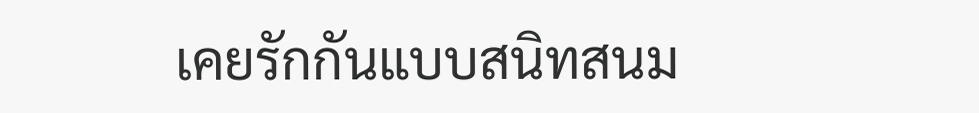เคยรักกันแบบสนิทสนม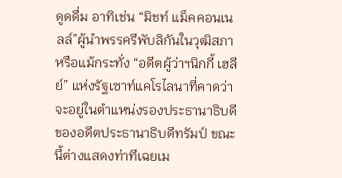ดูดดื่ม อาทิเช่น “มิชท์ แม็คคอนเนลล์”ผู้นำพรรครีพับลิกันในวุฒิสภาหรือแม้กระทั่ง “อดีตผู้ว่าฯนิกกี้ เฮลีย์” แห่งรัฐเซาท์แคโรไลนาที่คาดว่าจะอยู่ในตำแหน่งรองประธานาธิบดีของอดีตประธานาธิบดีทรัมป์ ขณะนี้ต่างแสดงท่าทีเฉยเม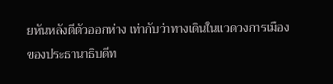ยหันหลังตีตัวออกห่าง เท่ากับว่าทางเดินในแวดวงการเมืองของประธานาธิบดีท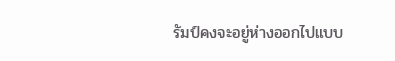รัมป์คงจะอยู่ห่างออกไปแบบ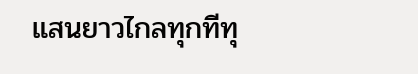แสนยาวไกลทุกทีทุ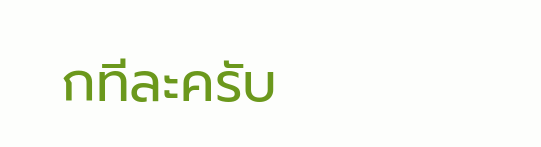กทีละครับ